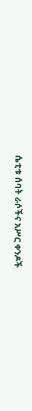ሴቲቱ ሰባት ራሶችና አሥር ቀንዶች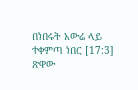በነበሩት አውሬ ላይ ተቀምጣ ነበር [17:3]
ጽዋው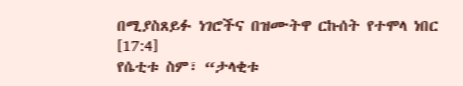በሚያስጸይፉ ነገሮችና በዝሙትዋ ርኩሰት የተሞላ ነበር [17:4]
የሴቲቱ ስም፣ “ታላቂቱ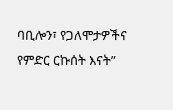ባቢሎን፣ የጋለሞታዎችና የምድር ርኩሰት እናት”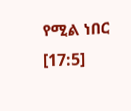የሚል ነበር [17:5]